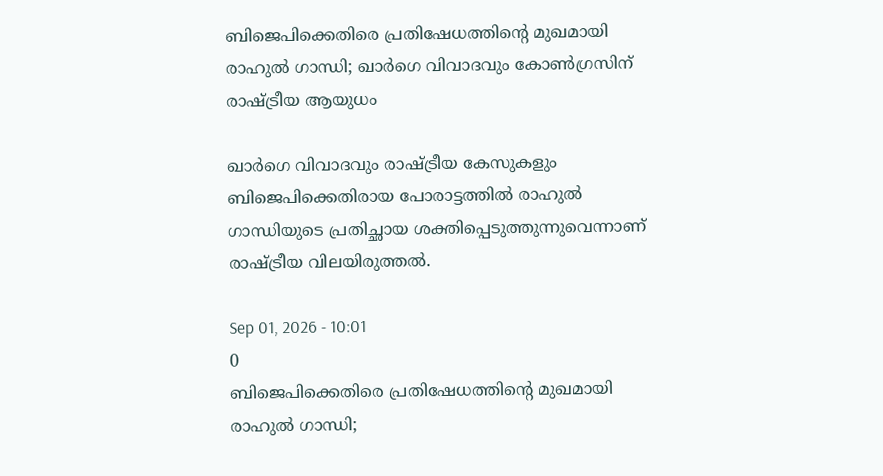ബിജെപിക്കെതിരെ പ്രതിഷേധത്തിന്റെ മുഖമായി രാഹുൽ ഗാന്ധി; ഖാർഗെ വിവാദവും കോൺഗ്രസിന് രാഷ്ട്രീയ ആയുധം

ഖാർഗെ വിവാദവും രാഷ്ട്രീയ കേസുകളും ബിജെപിക്കെതിരായ പോരാട്ടത്തിൽ രാഹുൽ ഗാന്ധിയുടെ പ്രതിച്ഛായ ശക്തിപ്പെടുത്തുന്നുവെന്നാണ് രാഷ്ട്രീയ വിലയിരുത്തൽ.

Sep 01, 2026 - 10:01
0
ബിജെപിക്കെതിരെ പ്രതിഷേധത്തിന്റെ മുഖമായി രാഹുൽ ഗാന്ധി;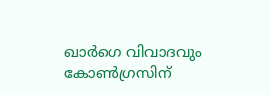ഖാർഗെ വിവാദവും കോൺഗ്രസിന്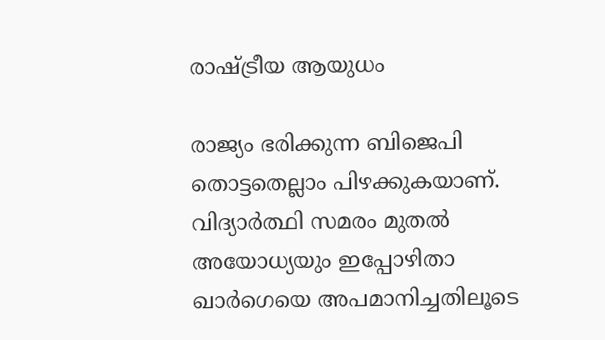രാഷ്ട്രീയ ആയുധം

രാജ്യം ഭരിക്കുന്ന ബിജെപി തൊട്ടതെല്ലാം പിഴക്കുകയാണ്. വിദ്യാർത്ഥി സമരം മുതൽ അയോധ്യയും ഇപ്പോഴിതാ ഖാർഗെയെ അപമാനിച്ചതിലൂടെ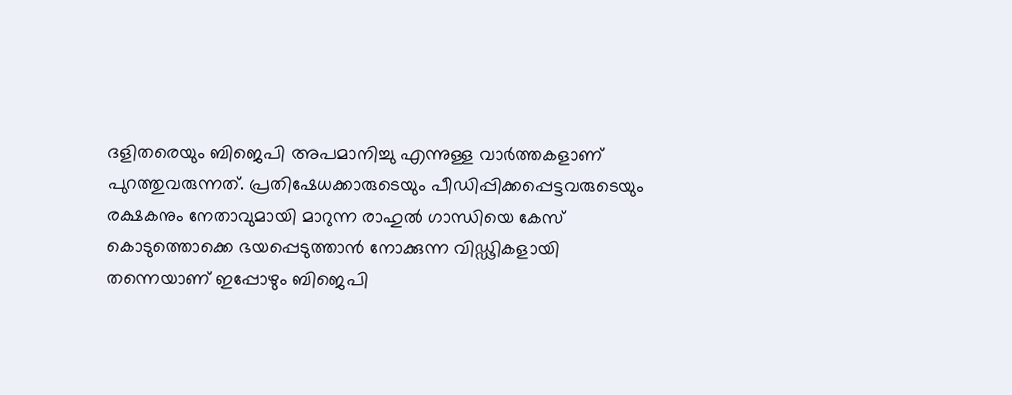ദളിതരെയും ബിജെപി അപമാനിച്ചു എന്നുള്ള വാർത്തകളാണ് പുറത്തുവരുന്നത്. പ്രതിഷേധക്കാരുടെയും പീഡിപ്പിക്കപ്പെട്ടവരുടെയും രക്ഷകനും നേതാവുമായി മാറുന്ന രാഹുൽ ഗാന്ധിയെ കേസ് കൊടുത്തൊക്കെ ഭയപ്പെടുത്താൻ നോക്കുന്ന വിഡ്ഢികളായി തന്നെയാണ് ഇപ്പോഴും ബിജെപി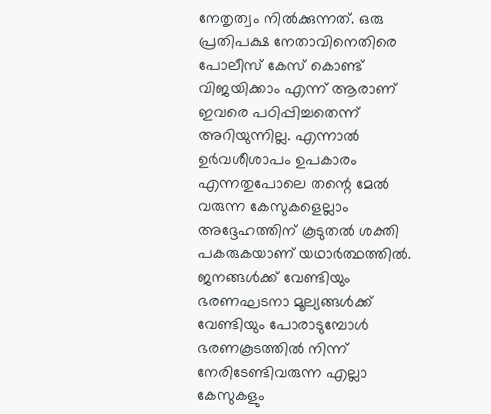നേതൃത്വം നിൽക്കുന്നത്. ഒരു പ്രതിപക്ഷ നേതാവിനെതിരെ പോലീസ് കേസ് കൊണ്ട് വിജയിക്കാം എന്ന് ആരാണ് ഇവരെ പഠിപ്പിച്ചതെന്ന് അറിയുന്നില്ല. എന്നാൽ ഉർവശീശാപം ഉപകാരം എന്നതുപോലെ തന്റെ മേൽ വരുന്ന കേസുകളെല്ലാം അദ്ദേഹത്തിന് കൂടുതൽ ശക്തി പകരുകയാണ് യഥാർത്ഥത്തിൽ. ജനങ്ങൾക്ക് വേണ്ടിയും ഭരണഘടനാ മൂല്യങ്ങൾക്ക് വേണ്ടിയും പോരാടുമ്പോൾ ഭരണകൂടത്തിൽ നിന്ന് നേരിടേണ്ടിവരുന്ന എല്ലാ കേസുകളും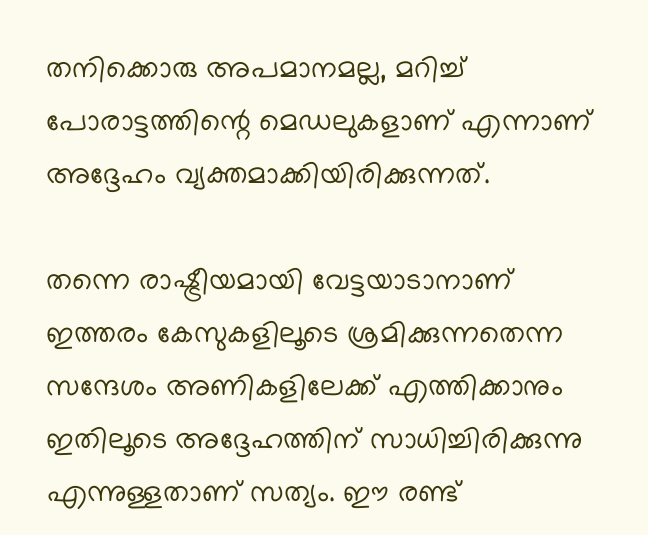തനിക്കൊരു അപമാനമല്ല, മറിച്ച് പോരാട്ടത്തിന്റെ മെഡലുകളാണ് എന്നാണ് അദ്ദേഹം വ്യക്തമാക്കിയിരിക്കുന്നത്.

തന്നെ രാഷ്ട്രീയമായി വേട്ടയാടാനാണ് ഇത്തരം കേസുകളിലൂടെ ശ്രമിക്കുന്നതെന്ന സന്ദേശം അണികളിലേക്ക് എത്തിക്കാനും ഇതിലൂടെ അദ്ദേഹത്തിന് സാധിച്ചിരിക്കുന്നു എന്നുള്ളതാണ് സത്യം. ഈ രണ്ട്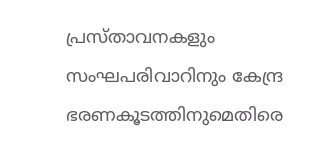പ്രസ്താവനകളും സംഘപരിവാറിനും കേന്ദ്ര ഭരണകൂടത്തിനുമെതിരെ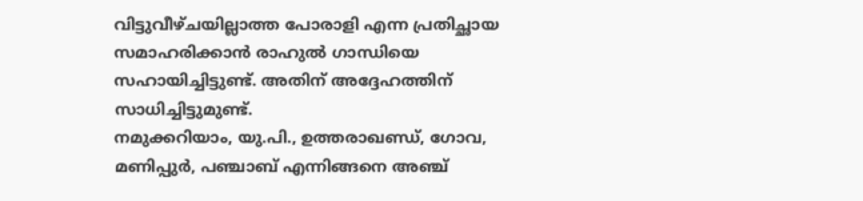വിട്ടുവീഴ്ചയില്ലാത്ത പോരാളി എന്ന പ്രതിച്ഛായ സമാഹരിക്കാൻ രാഹുൽ ഗാന്ധിയെ സഹായിച്ചിട്ടുണ്ട്. അതിന് അദ്ദേഹത്തിന് സാധിച്ചിട്ടുമുണ്ട്.
നമുക്കറിയാം, യു.പി., ഉത്തരാഖണ്ഡ്, ഗോവ, മണിപ്പുർ, പഞ്ചാബ് എന്നിങ്ങനെ അഞ്ച്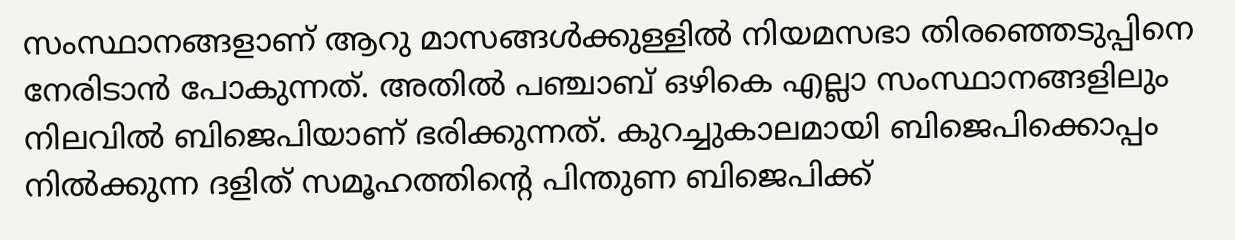സംസ്ഥാനങ്ങളാണ് ആറു മാസങ്ങൾക്കുള്ളിൽ നിയമസഭാ തിരഞ്ഞെടുപ്പിനെ നേരിടാൻ പോകുന്നത്. അതിൽ പഞ്ചാബ് ഒഴികെ എല്ലാ സംസ്ഥാനങ്ങളിലും നിലവിൽ ബിജെപിയാണ് ഭരിക്കുന്നത്. കുറച്ചുകാലമായി ബിജെപിക്കൊപ്പം നിൽക്കുന്ന ദളിത് സമൂഹത്തിന്റെ പിന്തുണ ബിജെപിക്ക്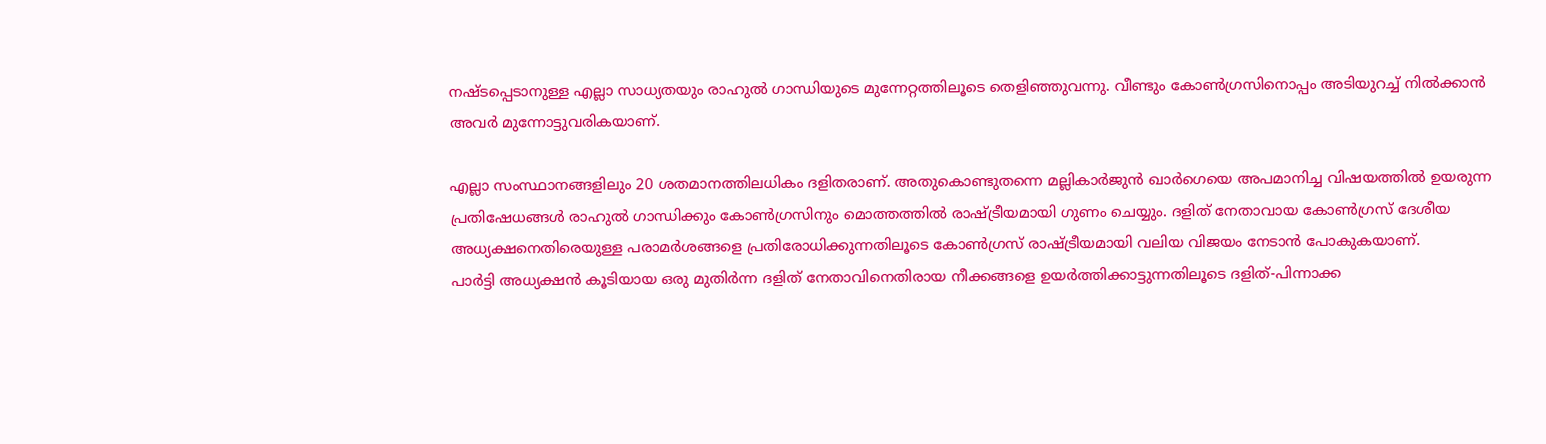നഷ്ടപ്പെടാനുള്ള എല്ലാ സാധ്യതയും രാഹുൽ ഗാന്ധിയുടെ മുന്നേറ്റത്തിലൂടെ തെളിഞ്ഞുവന്നു. വീണ്ടും കോൺഗ്രസിനൊപ്പം അടിയുറച്ച് നിൽക്കാൻ അവർ മുന്നോട്ടുവരികയാണ്.

എല്ലാ സംസ്ഥാനങ്ങളിലും 20 ശതമാനത്തിലധികം ദളിതരാണ്. അതുകൊണ്ടുതന്നെ മല്ലികാർജുൻ ഖാർഗെയെ അപമാനിച്ച വിഷയത്തിൽ ഉയരുന്ന പ്രതിഷേധങ്ങൾ രാഹുൽ ഗാന്ധിക്കും കോൺഗ്രസിനും മൊത്തത്തിൽ രാഷ്ട്രീയമായി ഗുണം ചെയ്യും. ദളിത് നേതാവായ കോൺഗ്രസ് ദേശീയ അധ്യക്ഷനെതിരെയുള്ള പരാമർശങ്ങളെ പ്രതിരോധിക്കുന്നതിലൂടെ കോൺഗ്രസ് രാഷ്ട്രീയമായി വലിയ വിജയം നേടാൻ പോകുകയാണ്.
പാർട്ടി അധ്യക്ഷൻ കൂടിയായ ഒരു മുതിർന്ന ദളിത് നേതാവിനെതിരായ നീക്കങ്ങളെ ഉയർത്തിക്കാട്ടുന്നതിലൂടെ ദളിത്-പിന്നാക്ക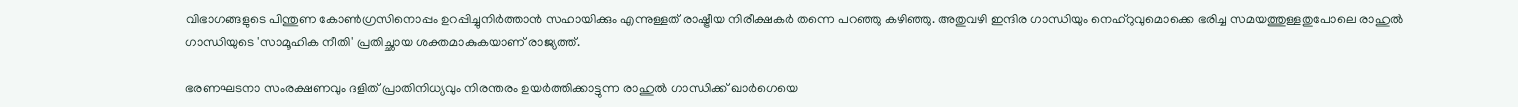വിഭാഗങ്ങളുടെ പിന്തുണ കോൺഗ്രസിനൊപ്പം ഉറപ്പിച്ചുനിർത്താൻ സഹായിക്കും എന്നുള്ളത് രാഷ്ട്രീയ നിരീക്ഷകർ തന്നെ പറഞ്ഞു കഴിഞ്ഞു. അതുവഴി ഇന്ദിര ഗാന്ധിയും നെഹ്റുവുമൊക്കെ ഭരിച്ച സമയത്തുള്ളതുപോലെ രാഹുൽ ഗാന്ധിയുടെ 'സാമൂഹിക നീതി' പ്രതിച്ഛായ ശക്തമാകുകയാണ് രാജ്യത്ത്.

ഭരണഘടനാ സംരക്ഷണവും ദളിത് പ്രാതിനിധ്യവും നിരന്തരം ഉയർത്തിക്കാട്ടുന്ന രാഹുൽ ഗാന്ധിക്ക് ഖാർഗെയെ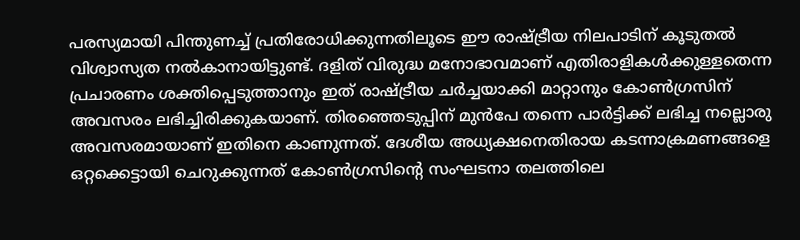പരസ്യമായി പിന്തുണച്ച് പ്രതിരോധിക്കുന്നതിലൂടെ ഈ രാഷ്ട്രീയ നിലപാടിന് കൂടുതൽ വിശ്വാസ്യത നൽകാനായിട്ടുണ്ട്. ദളിത് വിരുദ്ധ മനോഭാവമാണ് എതിരാളികൾക്കുള്ളതെന്ന പ്രചാരണം ശക്തിപ്പെടുത്താനും ഇത് രാഷ്ട്രീയ ചർച്ചയാക്കി മാറ്റാനും കോൺഗ്രസിന് അവസരം ലഭിച്ചിരിക്കുകയാണ്. തിരഞ്ഞെടുപ്പിന് മുൻപേ തന്നെ പാർട്ടിക്ക് ലഭിച്ച നല്ലൊരു അവസരമായാണ് ഇതിനെ കാണുന്നത്. ദേശീയ അധ്യക്ഷനെതിരായ കടന്നാക്രമണങ്ങളെ ഒറ്റക്കെട്ടായി ചെറുക്കുന്നത് കോൺഗ്രസിന്റെ സംഘടനാ തലത്തിലെ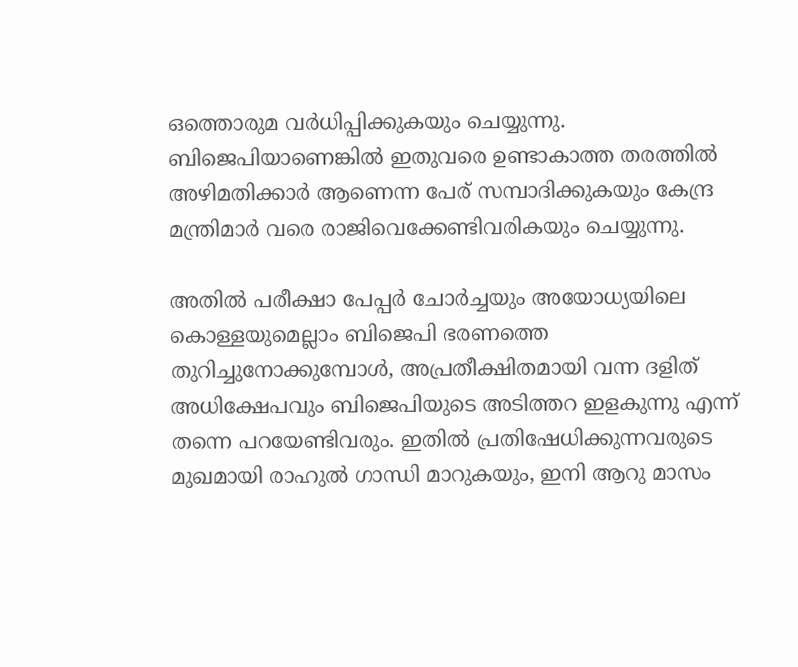ഒത്തൊരുമ വർധിപ്പിക്കുകയും ചെയ്യുന്നു. ബിജെപിയാണെങ്കിൽ ഇതുവരെ ഉണ്ടാകാത്ത തരത്തിൽ അഴിമതിക്കാർ ആണെന്ന പേര് സമ്പാദിക്കുകയും കേന്ദ്ര മന്ത്രിമാർ വരെ രാജിവെക്കേണ്ടിവരികയും ചെയ്യുന്നു.

അതിൽ പരീക്ഷാ പേപ്പർ ചോർച്ചയും അയോധ്യയിലെ കൊള്ളയുമെല്ലാം ബിജെപി ഭരണത്തെ തുറിച്ചുനോക്കുമ്പോൾ, അപ്രതീക്ഷിതമായി വന്ന ദളിത് അധിക്ഷേപവും ബിജെപിയുടെ അടിത്തറ ഇളകുന്നു എന്ന് തന്നെ പറയേണ്ടിവരും. ഇതിൽ പ്രതിഷേധിക്കുന്നവരുടെ മുഖമായി രാഹുൽ ഗാന്ധി മാറുകയും, ഇനി ആറു മാസം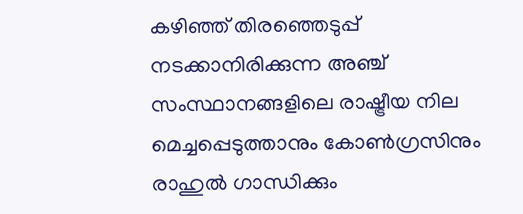കഴിഞ്ഞ് തിരഞ്ഞെടുപ്പ് നടക്കാനിരിക്കുന്ന അഞ്ച് സംസ്ഥാനങ്ങളിലെ രാഷ്ട്രീയ നില മെച്ചപ്പെടുത്താനും കോൺഗ്രസിനും രാഹുൽ ഗാന്ധിക്കും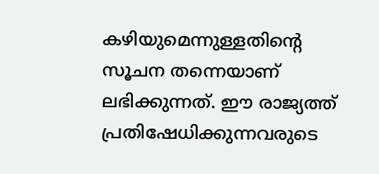കഴിയുമെന്നുള്ളതിന്റെ സൂചന തന്നെയാണ് ലഭിക്കുന്നത്. ഈ രാജ്യത്ത് പ്രതിഷേധിക്കുന്നവരുടെ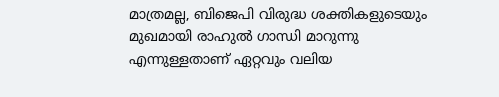മാത്രമല്ല, ബിജെപി വിരുദ്ധ ശക്തികളുടെയും മുഖമായി രാഹുൽ ഗാന്ധി മാറുന്നു എന്നുള്ളതാണ് ഏറ്റവും വലിയ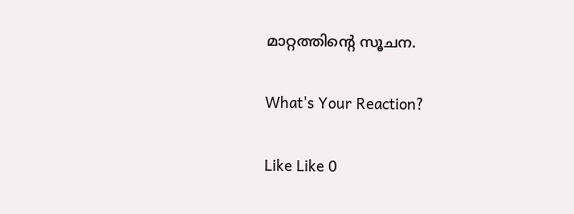മാറ്റത്തിന്റെ സൂചന.

What's Your Reaction?

Like Like 0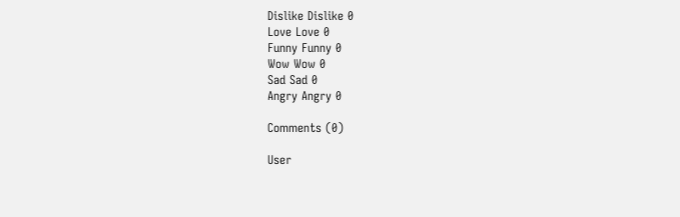Dislike Dislike 0
Love Love 0
Funny Funny 0
Wow Wow 0
Sad Sad 0
Angry Angry 0

Comments (0)

User